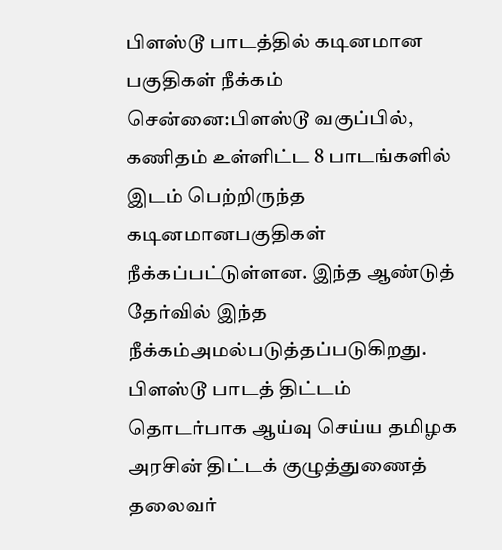பிளஸ்டூ பாடத்தில் கடினமான பகுதிகள் நீக்கம்
சென்னை:பிளஸ்டூ வகுப்பில், கணிதம் உள்ளிட்ட 8 பாடங்களில் இடம் பெற்றிருந்த கடினமானபகுதிகள் நீக்கப்பட்டுள்ளன. இந்த ஆண்டுத் தேர்வில் இந்த நீக்கம்அமல்படுத்தப்படுகிறது.
பிளஸ்டூ பாடத் திட்டம் தொடர்பாக ஆய்வு செய்ய தமிழக அரசின் திட்டக் குழுத்துணைத் தலைவர்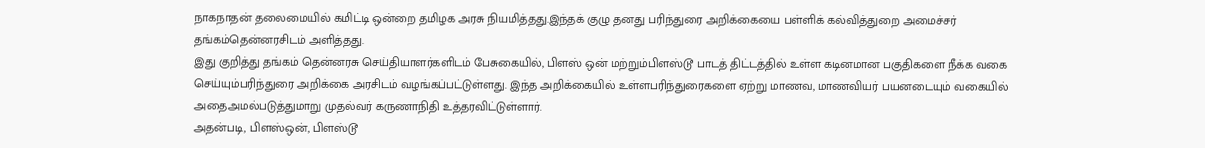நாகநாதன் தலைமையில் கமிட்டி ஒன்றை தமிழக அரசு நியமித்தது.இந்தக் குழு தனது பரிந்துரை அறிக்கையை பள்ளிக் கல்வித்துறை அமைச்சர் தங்கம்தென்னரசிடம் அளித்தது.
இது குறித்து தங்கம் தென்னரசு செய்தியாளர்களிடம் பேசுகையில், பிளஸ் ஒன் மற்றும்பிளஸ்டூ பாடத் திட்டத்தில் உள்ள கடினமான பகுதிகளை நீக்க வகை செய்யும்பரிந்துரை அறிக்கை அரசிடம் வழங்கப்பட்டுள்ளது. இந்த அறிக்கையில் உள்ளபரிந்துரைகளை ஏற்று மாணவ, மாணவியர் பயனடையும் வகையில் அதைஅமல்படுத்துமாறு முதல்வர் கருணாநிதி உத்தரவிட்டுள்ளார்.
அதன்படி, பிளஸ்ஒன், பிளஸ்டூ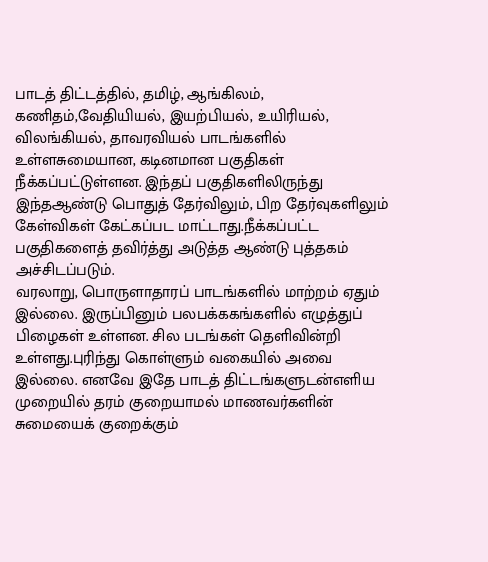பாடத் திட்டத்தில், தமிழ், ஆங்கிலம், கணிதம்,வேதியியல், இயற்பியல், உயிரியல், விலங்கியல், தாவரவியல் பாடங்களில் உள்ளசுமையான, கடினமான பகுதிகள் நீக்கப்பட்டுள்ளன. இந்தப் பகுதிகளிலிருந்து இந்தஆண்டு பொதுத் தேர்விலும், பிற தேர்வுகளிலும் கேள்விகள் கேட்கப்பட மாட்டாது.நீக்கப்பட்ட பகுதிகளைத் தவிர்த்து அடுத்த ஆண்டு புத்தகம் அச்சிடப்படும்.
வரலாறு, பொருளாதாரப் பாடங்களில் மாற்றம் ஏதும் இல்லை. இருப்பினும் பலபக்ககங்களில் எழுத்துப் பிழைகள் உள்ளன. சில படங்கள் தெளிவின்றி உள்ளது.புரிந்து கொள்ளும் வகையில் அவை இல்லை. எனவே இதே பாடத் திட்டங்களுடன்எளிய முறையில் தரம் குறையாமல் மாணவர்களின் சுமையைக் குறைக்கும்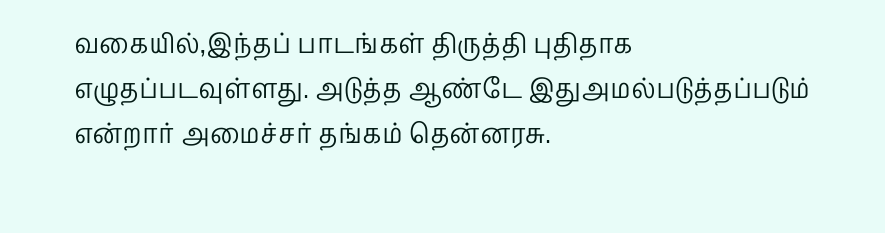வகையில்,இந்தப் பாடங்கள் திருத்தி புதிதாக எழுதப்படவுள்ளது. அடுத்த ஆண்டே இதுஅமல்படுத்தப்படும் என்றார் அமைச்சர் தங்கம் தென்னரசு.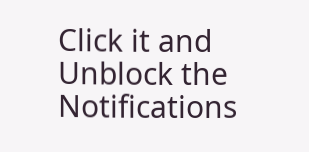Click it and Unblock the Notifications